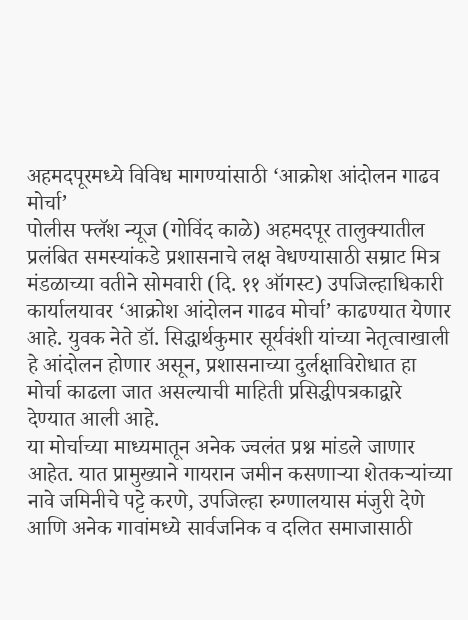अहमदपूरमध्ये विविध मागण्यांसाठी ‘आक्रोश आंदोलन गाढव मोर्चा’
पोलीस फ्लॅश न्यूज (गोविंद काळे) अहमदपूर तालुक्यातील प्रलंबित समस्यांकडे प्रशासनाचे लक्ष वेधण्यासाठी सम्राट मित्र मंडळाच्या वतीने सोमवारी (दि. ११ ऑगस्ट) उपजिल्हाधिकारी कार्यालयावर ‘आक्रोश आंदोलन गाढव मोर्चा’ काढण्यात येणार आहे. युवक नेते डॉ. सिद्धार्थकुमार सूर्यवंशी यांच्या नेतृत्वाखाली हे आंदोलन होणार असून, प्रशासनाच्या दुर्लक्षाविरोधात हा मोर्चा काढला जात असल्याची माहिती प्रसिद्धीपत्रकाद्वारे देण्यात आली आहे.
या मोर्चाच्या माध्यमातून अनेक ज्वलंत प्रश्न मांडले जाणार आहेत. यात प्रामुख्याने गायरान जमीन कसणाऱ्या शेतकऱ्यांच्या नावे जमिनीचे पट्टे करणे, उपजिल्हा रुग्णालयास मंजुरी देणे आणि अनेक गावांमध्ये सार्वजनिक व दलित समाजासाठी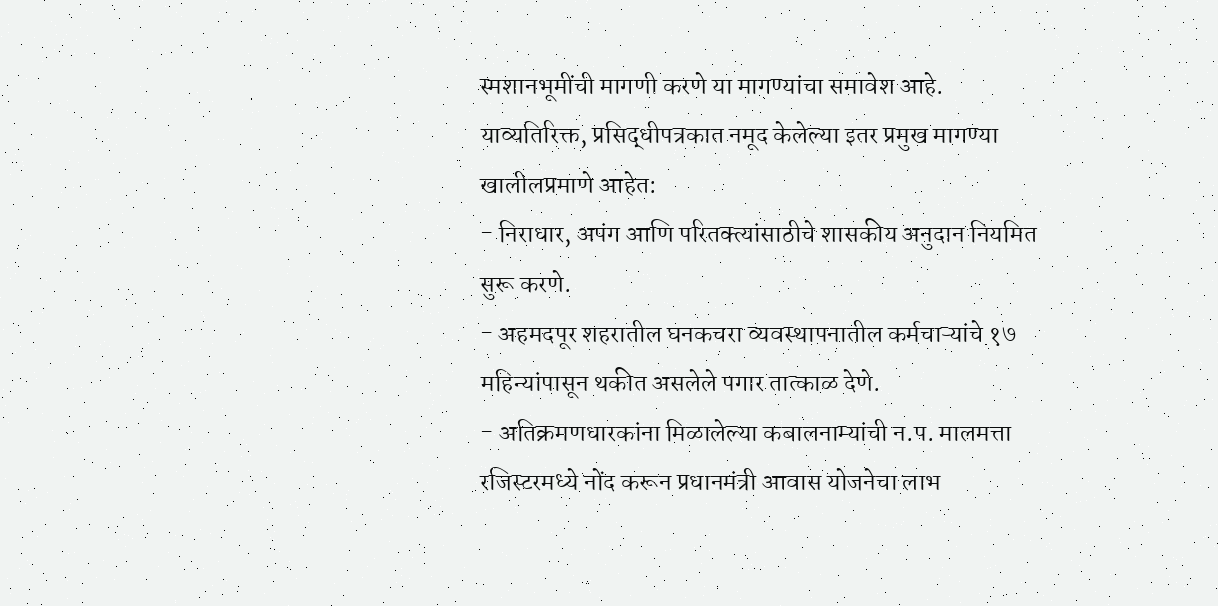स्मशानभूमींची मागणी करणे या मागण्यांचा समावेश आहे.
याव्यतिरिक्त, प्रसिद्धीपत्रकात नमूद केलेल्या इतर प्रमुख मागण्या खालीलप्रमाणे आहेत:
- निराधार, अपंग आणि परितक्त्यांसाठीचे शासकीय अनुदान नियमित सुरू करणे.
- अहमदपूर शहरातील घनकचरा व्यवस्थापनातील कर्मचाऱ्यांचे १७ महिन्यांपासून थकीत असलेले पगार तात्काळ देणे.
- अतिक्रमणधारकांना मिळालेल्या कबालनाम्यांची न.प. मालमत्ता रजिस्टरमध्ये नोंद करून प्रधानमंत्री आवास योजनेचा लाभ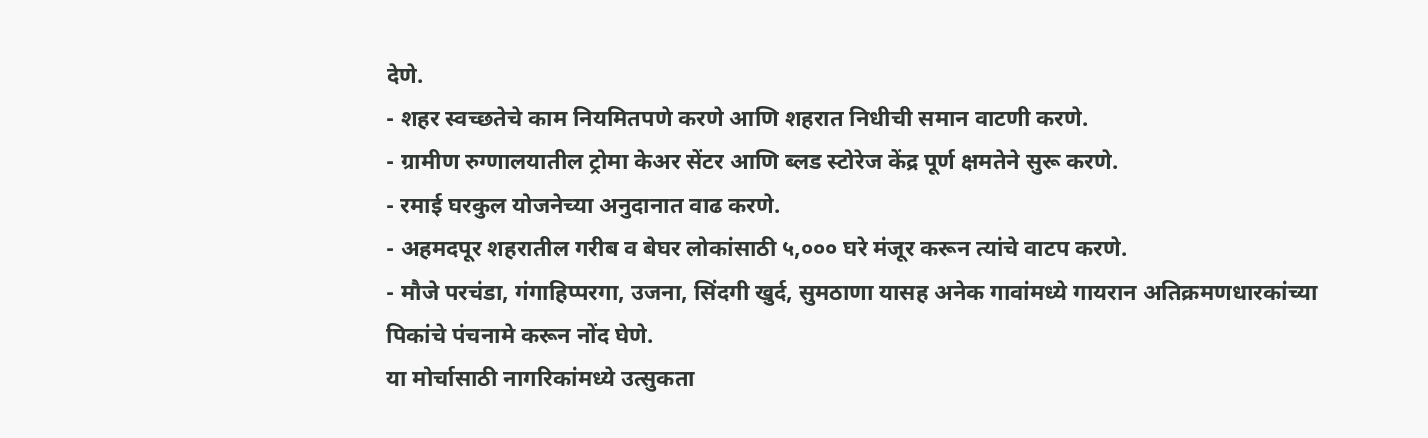देणे.
- शहर स्वच्छतेचे काम नियमितपणे करणे आणि शहरात निधीची समान वाटणी करणे.
- ग्रामीण रुग्णालयातील ट्रोमा केअर सेंटर आणि ब्लड स्टोरेज केंद्र पूर्ण क्षमतेने सुरू करणे.
- रमाई घरकुल योजनेच्या अनुदानात वाढ करणे.
- अहमदपूर शहरातील गरीब व बेघर लोकांसाठी ५,००० घरे मंजूर करून त्यांचे वाटप करणे.
- मौजे परचंडा, गंगाहिप्परगा, उजना, सिंदगी खुर्द, सुमठाणा यासह अनेक गावांमध्ये गायरान अतिक्रमणधारकांच्या पिकांचे पंचनामे करून नोंद घेणे.
या मोर्चासाठी नागरिकांमध्ये उत्सुकता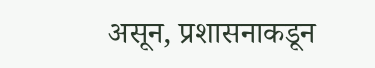असून, प्रशासनाकडून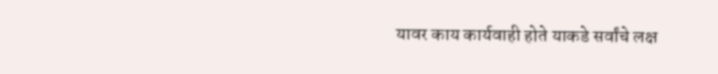यावर काय कार्यवाही होते याकडे सर्वांचे लक्ष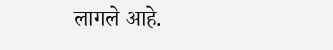लागले आहे.